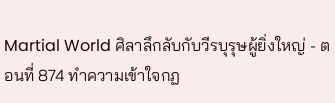Martial World ศิลาลึกลับกับวีรบุรุษผู้ยิ่งใหญ่ - ตอนที่ 874 ทำความเข้าใจกฏ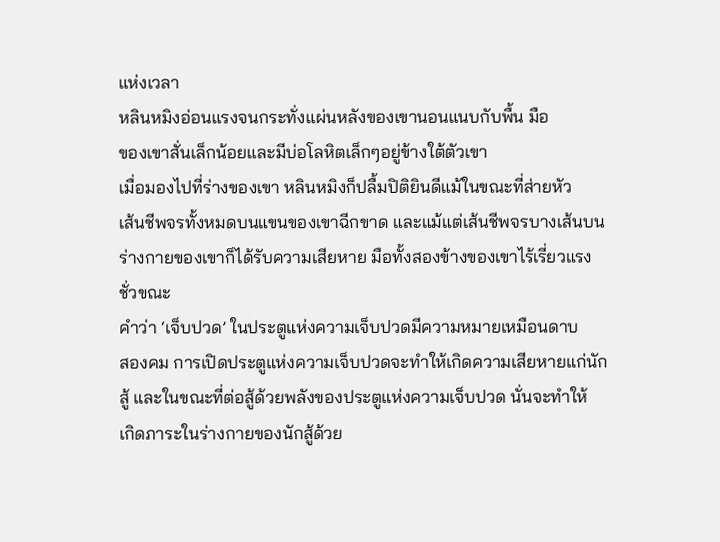แห่งเวลา
หลินหมิงอ่อนแรงจนกระทั่งแผ่นหลังของเขานอนแนบกับพื้น มือ
ของเขาสั่นเล็กน้อยและมีบ่อโลหิตเล็กๆอยู่ข้างใต้ตัวเขา
เมื่อมองไปที่ร่างของเขา หลินหมิงก็ปลื้มปิติยินดีแม้ในขณะที่ส่ายหัว
เส้นชีพจรทั้งหมดบนแขนของเขาฉีกขาด และแม้แต่เส้นชีพจรบางเส้นบน
ร่างกายของเขาก็ได้รับความเสียหาย มือทั้งสองข้างของเขาไร้เรี่ยวแรง
ชั่วขณะ
คำว่า ‘เจ็บปวด’ ในประตูแห่งความเจ็บปวดมีความหมายเหมือนดาบ
สองคม การเปิดประตูแห่งความเจ็บปวดจะทำให้เกิดความเสียหายแก่นัก
สู้ และในขณะที่ต่อสู้ด้วยพลังของประตูแห่งความเจ็บปวด นั่นจะทำให้
เกิดภาระในร่างกายของนักสู้ด้วย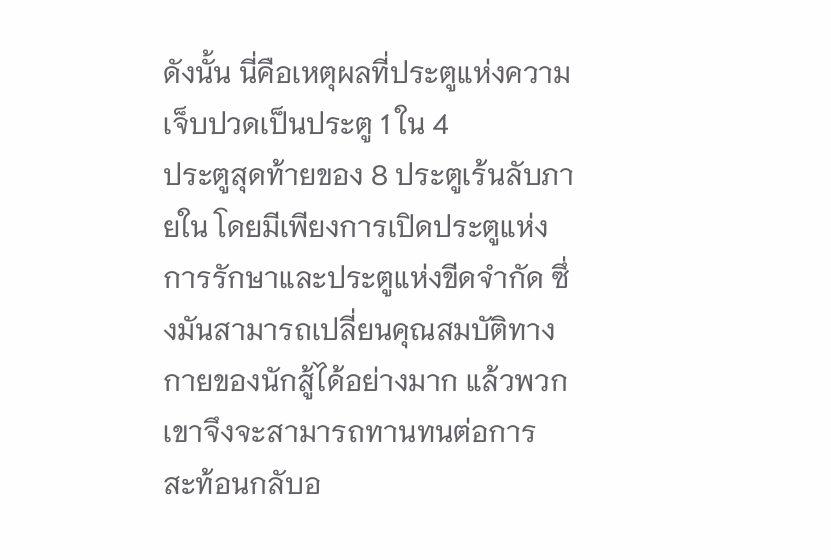ดังนั้น นี่คือเหตุผลที่ประตูแห่งความเจ็บปวดเป็นประตู 1 ใน 4
ประตูสุดท้ายของ 8 ประตูเร้นลับภายใน โดยมีเพียงการเปิดประตูแห่ง
การรักษาและประตูแห่งขีดจำกัด ซึ่งมันสามารถเปลี่ยนคุณสมบัติทาง
กายของนักสู้ได้อย่างมาก แล้วพวกเขาจึงจะสามารถทานทนต่อการ
สะท้อนกลับอ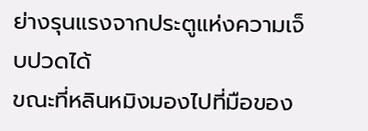ย่างรุนแรงจากประตูแห่งความเจ็บปวดได้
ขณะที่หลินหมิงมองไปที่มือของ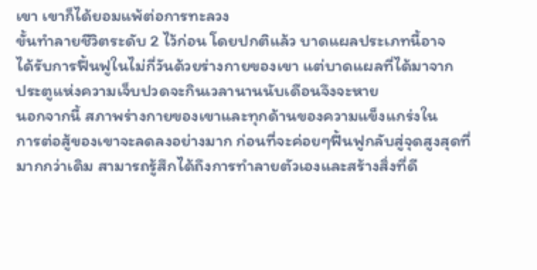เขา เขาก็ได้ยอมแพ้ต่อการทะลวง
ขั้นทำลายชีวิตระดับ 2 ไว้ก่อน โดยปกติแล้ว บาดแผลประเภทนี้อาจ
ได้รับการฟื้นฟูในไม่กี่วันด้วยร่างกายของเขา แต่บาดแผลที่ได้มาจาก
ประตูแห่งความเจ็บปวดจะกินเวลานานนับเดือนจึงจะหาย
นอกจากนี้ สภาพร่างกายของเขาและทุกด้านของความแข็งแกร่งใน
การต่อสู้ของเขาจะลดลงอย่างมาก ก่อนที่จะค่อยๆฟื้นฟูกลับสู่จุดสูงสุดที่
มากกว่าเดิม สามารถรู้สึกได้ถึงการทำลายตัวเองและสร้างสิ่งที่ดี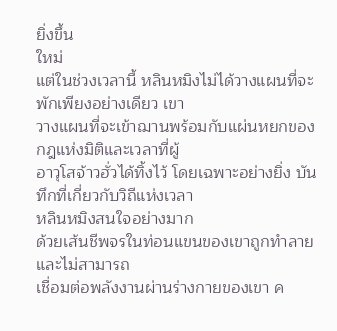ยิ่งขึ้น
ใหม่
แต่ในช่วงเวลานี้ หลินหมิงไม่ได้วางแผนที่จะพักเพียงอย่างเดียว เขา
วางแผนที่จะเข้าฌานพร้อมกับแผ่นหยกของกฎแห่งมิติและเวลาที่ผู้
อาวุโสจ้าวฮั่วได้ทิ้งไว้ โดยเฉพาะอย่างยิ่ง บันทึกที่เกี่ยวกับวิถีแห่งเวลา
หลินหมิงสนใจอย่างมาก
ด้วยเส้นชีพจรในท่อนแขนของเขาถูกทำลาย และไม่สามารถ
เชื่อมต่อพลังงานผ่านร่างกายของเขา ค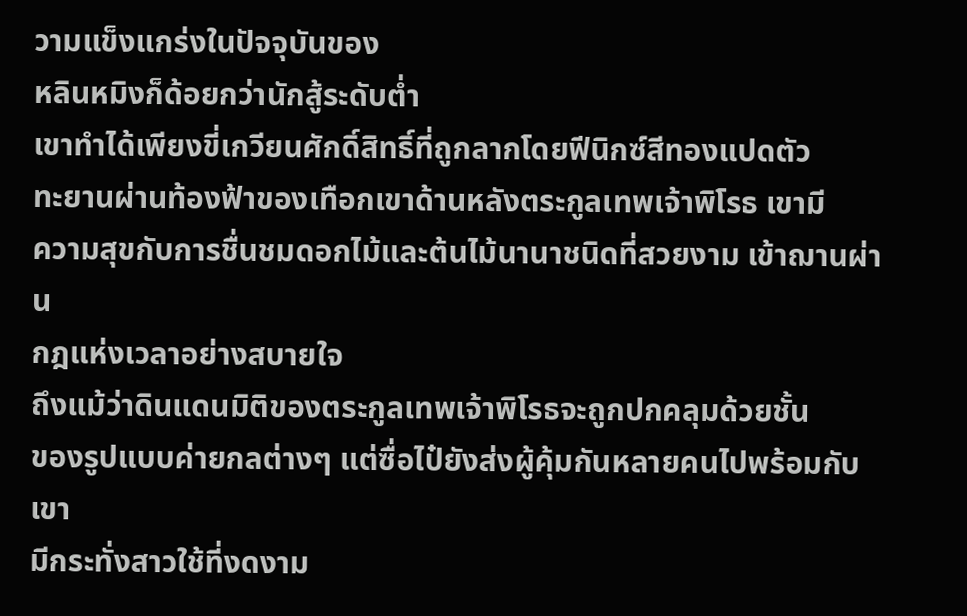วามแข็งแกร่งในปัจจุบันของ
หลินหมิงก็ด้อยกว่านักสู้ระดับต่ำ
เขาทำได้เพียงขี่เกวียนศักดิ์สิทธิ์ที่ถูกลากโดยฟีนิกซ์สีทองแปดตัว
ทะยานผ่านท้องฟ้าของเทือกเขาด้านหลังตระกูลเทพเจ้าพิโรธ เขามี
ความสุขกับการชื่นชมดอกไม้และต้นไม้นานาชนิดที่สวยงาม เข้าฌานผ่าน
กฎแห่งเวลาอย่างสบายใจ
ถึงแม้ว่าดินแดนมิติของตระกูลเทพเจ้าพิโรธจะถูกปกคลุมด้วยชั้น
ของรูปแบบค่ายกลต่างๆ แต่ซื่อไป๋ยังส่งผู้คุ้มกันหลายคนไปพร้อมกับเขา
มีกระทั่งสาวใช้ที่งดงาม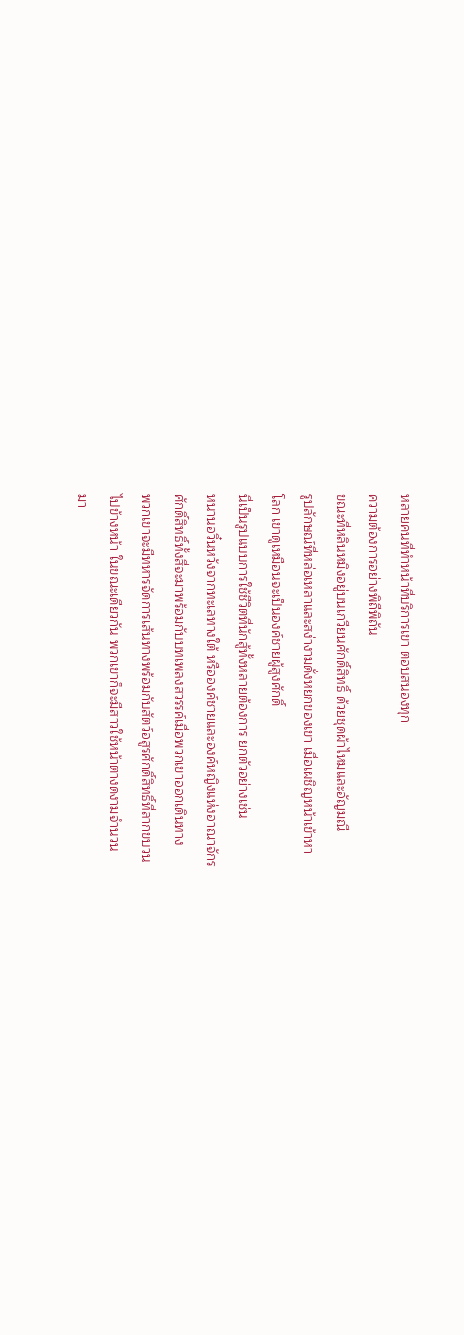หลายคนที่ทำหน้าที่บริการเขา ตอบสนองทุก
ความต้องการอย่างพิถีพิถัน
ขณะที่หลินหมิงอยู่บนเกวียนศักดิ์สิทธิ์ ด้วยชุดผ้าไหมและอัญมณี
รูปลักษณ์ที่หล่อเหลาและสง่างามดั่งหยกของเขา เมื่อเผชิญหน้าเข้าหา
โลก เขาดูเหมือนจะเป็นองค์ชายผู้สูงศักดิ์
นี่เป็นรูปแบบการใช้ชีวิตที่นักสู้ทั้งหลายต้องการ ยกตัวอย่างเช่น
หนานอวิ๋นหวังจากทะเลทางใต้ หรือองค์ชายและองค์หญิงแห่งอาณาจักร
ศักดิ์สิทธิ์ทั้งสี่จะมาพร้อมกับบทเพลงสวรรค์เมื่อพวกเขาออกเดินทาง
พวกเขาจะมีทหารจัดการเส้นทางพร้อมกับสัตว์อสูรศักดิ์สิทธิ์ที่ลากขบวน
ไปข้างหน้า ในขณะเดียวกัน พวกเขาก็จะมีสาวใช้หน้าตางดงามจำนวน
มา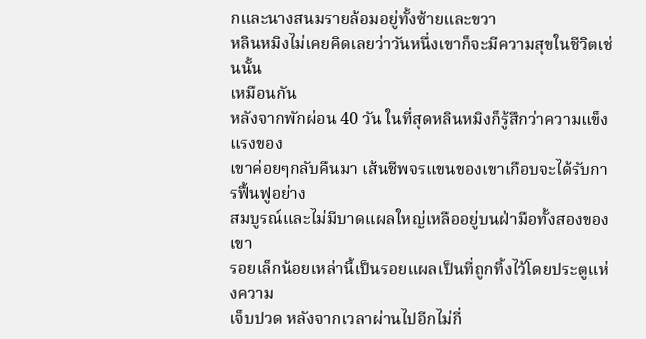กและนางสนมรายล้อมอยู่ทั้งซ้ายและขวา
หลินหมิงไม่เคยคิดเลยว่าวันหนึ่งเขาก็จะมีความสุขในชีวิตเช่นนั้น
เหมือนกัน
หลังจากพักผ่อน 40 วัน ในที่สุดหลินหมิงก็รู้สึกว่าความแข็งแรงของ
เขาค่อยๆกลับคืนมา เส้นชีพจรแขนของเขาเกือบจะได้รับการฟื้นฟูอย่าง
สมบูรณ์และไม่มีบาดแผลใหญ่เหลืออยู่บนฝ่ามือทั้งสองของเขา
รอยเล็กน้อยเหล่านี้เป็นรอยแผลเป็นที่ถูกทิ้งไว้โดยประตูแห่งความ
เจ็บปวด หลังจากเวลาผ่านไปอีกไม่กี่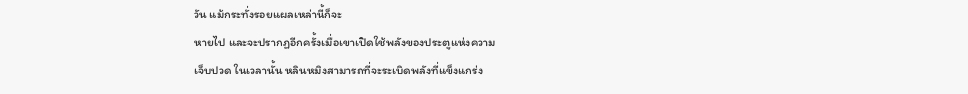วัน แม้กระทั่งรอยแผลเหล่านี้ก็จะ
หายไป และจะปรากฏอีกครั้งเมื่อเขาเปิดใช้พลังของประตูแห่งความ
เจ็บปวด ในเวลานั้น หลินหมิงสามารถที่จะระเบิดพลังที่แข็งแกร่ง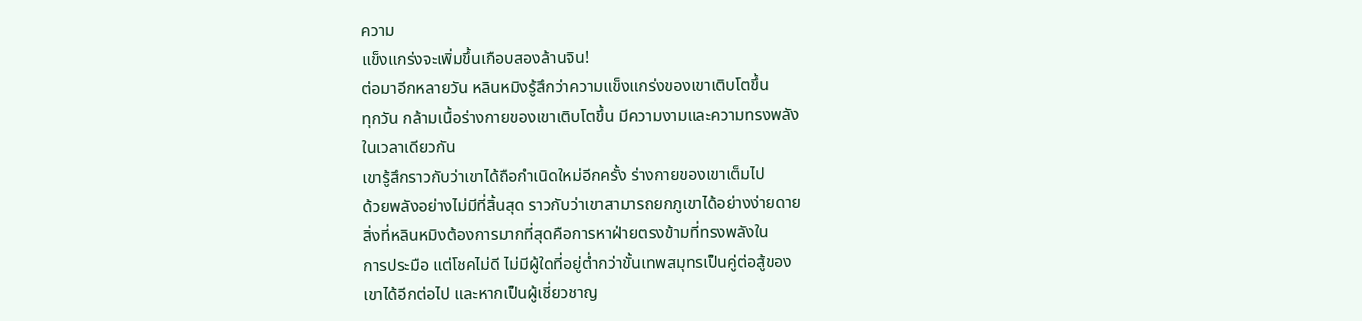ความ
แข็งแกร่งจะเพิ่มขึ้นเกือบสองล้านจิน!
ต่อมาอีกหลายวัน หลินหมิงรู้สึกว่าความแข็งแกร่งของเขาเติบโตขึ้น
ทุกวัน กล้ามเนื้อร่างกายของเขาเติบโตขึ้น มีความงามและความทรงพลัง
ในเวลาเดียวกัน
เขารู้สึกราวกับว่าเขาได้ถือกำเนิดใหม่อีกครั้ง ร่างกายของเขาเต็มไป
ด้วยพลังอย่างไม่มีที่สิ้นสุด ราวกับว่าเขาสามารถยกภูเขาได้อย่างง่ายดาย
สิ่งที่หลินหมิงต้องการมากที่สุดคือการหาฝ่ายตรงข้ามที่ทรงพลังใน
การประมือ แต่โชคไม่ดี ไม่มีผู้ใดที่อยู่ต่ำกว่าขั้นเทพสมุทรเป็นคู่ต่อสู้ของ
เขาได้อีกต่อไป และหากเป็นผู้เชี่ยวชาญ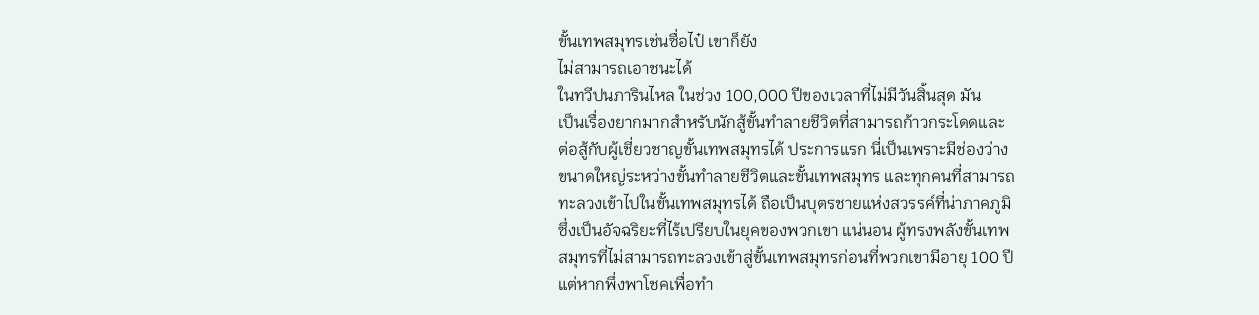ขั้นเทพสมุทรเช่นซื่อไป๋ เขาก็ยัง
ไม่สามารถเอาชนะได้
ในทวีปนภารินไหล ในช่วง 100,000 ปีของเวลาที่ไม่มีวันสิ้นสุด มัน
เป็นเรื่องยากมากสำหรับนักสู้ขั้นทำลายชีวิตที่สามารถก้าวกระโดดและ
ต่อสู้กับผู้เชี่ยวชาญขั้นเทพสมุทรได้ ประการแรก นี่เป็นเพราะมีช่องว่าง
ขนาดใหญ่ระหว่างขั้นทำลายชีวิตและขั้นเทพสมุทร และทุกคนที่สามารถ
ทะลวงเข้าไปในขั้นเทพสมุทรได้ ถือเป็นบุตรชายแห่งสวรรค์ที่น่าภาคภูมิ
ซึ่งเป็นอัจฉริยะที่ไร้เปรียบในยุคของพวกเขา แน่นอน ผู้ทรงพลังขั้นเทพ
สมุทรที่ไม่สามารถทะลวงเข้าสู่ขั้นเทพสมุทรก่อนที่พวกเขามีอายุ 100 ปี
แต่หากพึ่งพาโชคเพื่อทำ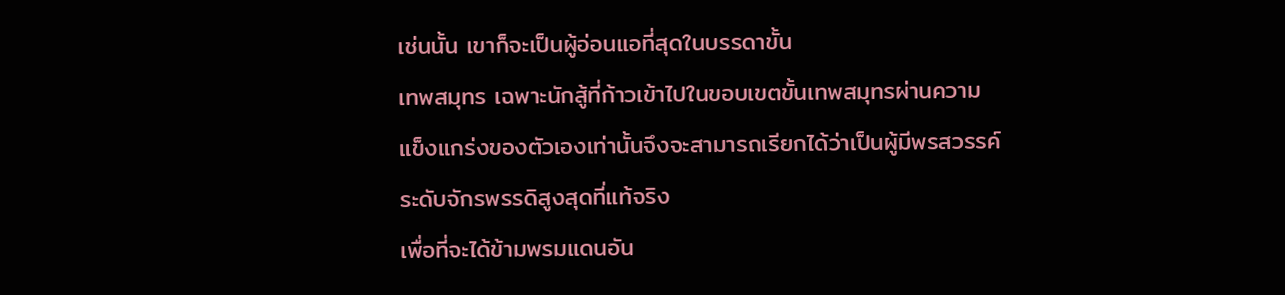เช่นนั้น เขาก็จะเป็นผู้อ่อนแอที่สุดในบรรดาขั้น
เทพสมุทร เฉพาะนักสู้ที่ก้าวเข้าไปในขอบเขตขั้นเทพสมุทรผ่านความ
แข็งแกร่งของตัวเองเท่านั้นจึงจะสามารถเรียกได้ว่าเป็นผู้มีพรสวรรค์
ระดับจักรพรรดิสูงสุดที่แท้จริง
เพื่อที่จะได้ข้ามพรมแดนอัน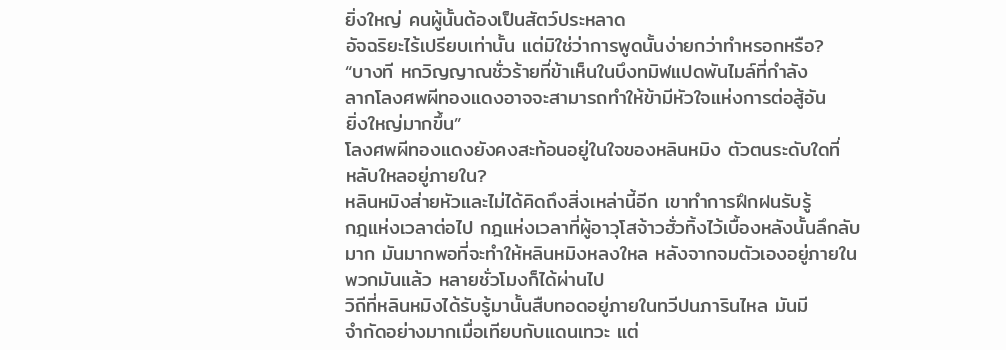ยิ่งใหญ่ คนผู้นั้นต้องเป็นสัตว์ประหลาด
อัจฉริยะไร้เปรียบเท่านั้น แต่มิใช่ว่าการพูดนั้นง่ายกว่าทำหรอกหรือ?
“บางที หกวิญญาณชั่วร้ายที่ข้าเห็นในบึงทมิฬแปดพันไมล์ที่กำลัง
ลากโลงศพผีทองแดงอาจจะสามารถทำให้ข้ามีหัวใจแห่งการต่อสู้อัน
ยิ่งใหญ่มากขึ้น”
โลงศพผีทองแดงยังคงสะท้อนอยู่ในใจของหลินหมิง ตัวตนระดับใดที่
หลับใหลอยู่ภายใน?
หลินหมิงส่ายหัวและไม่ได้คิดถึงสิ่งเหล่านี้อีก เขาทำการฝึกฝนรับรู้
กฎแห่งเวลาต่อไป กฎแห่งเวลาที่ผู้อาวุโสจ้าวฮั่วทิ้งไว้เบื้องหลังนั้นลึกลับ
มาก มันมากพอที่จะทำให้หลินหมิงหลงใหล หลังจากจมตัวเองอยู่ภายใน
พวกมันแล้ว หลายชั่วโมงก็ได้ผ่านไป
วิถีที่หลินหมิงได้รับรู้มานั้นสืบทอดอยู่ภายในทวีปนภารินไหล มันมี
จำกัดอย่างมากเมื่อเทียบกับแดนเทวะ แต่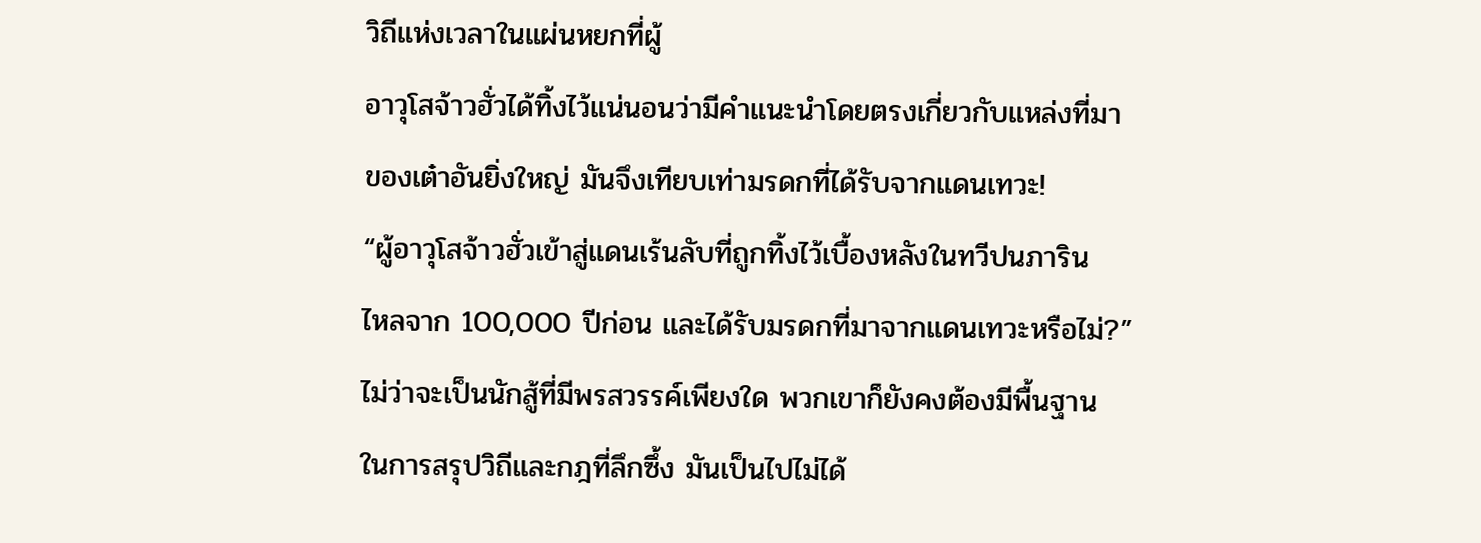วิถีแห่งเวลาในแผ่นหยกที่ผู้
อาวุโสจ้าวฮั่วได้ทิ้งไว้แน่นอนว่ามีคำแนะนำโดยตรงเกี่ยวกับแหล่งที่มา
ของเต๋าอันยิ่งใหญ่ มันจึงเทียบเท่ามรดกที่ได้รับจากแดนเทวะ!
“ผู้อาวุโสจ้าวฮั่วเข้าสู่แดนเร้นลับที่ถูกทิ้งไว้เบื้องหลังในทวีปนภาริน
ไหลจาก 100,000 ปีก่อน และได้รับมรดกที่มาจากแดนเทวะหรือไม่?”
ไม่ว่าจะเป็นนักสู้ที่มีพรสวรรค์เพียงใด พวกเขาก็ยังคงต้องมีพื้นฐาน
ในการสรุปวิถีและกฎที่ลึกซึ้ง มันเป็นไปไม่ได้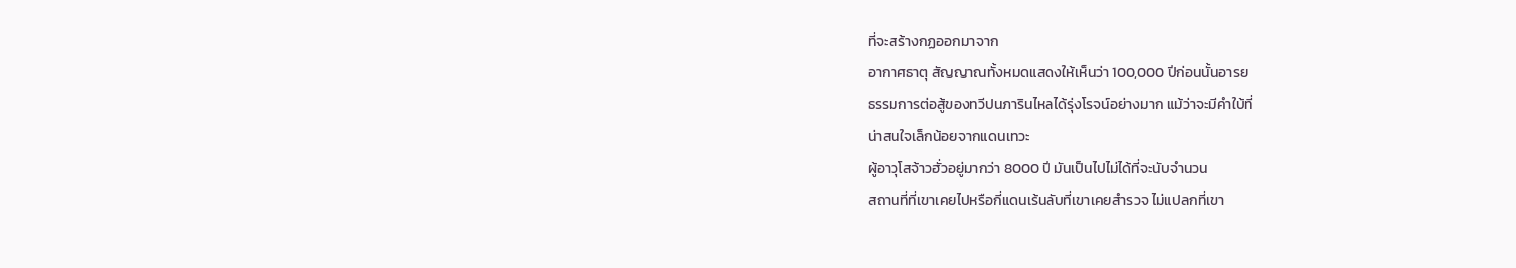ที่จะสร้างกฏออกมาจาก
อากาศธาตุ สัญญาณทั้งหมดแสดงให้เห็นว่า 100,000 ปีก่อนนั้นอารย
ธรรมการต่อสู้ของทวีปนภารินไหลได้รุ่งโรจน์อย่างมาก แม้ว่าจะมีคำใบ้ที่
น่าสนใจเล็กน้อยจากแดนเทวะ
ผู้อาวุโสจ้าวฮั่วอยู่มากว่า 8000 ปี มันเป็นไปไม่ได้ที่จะนับจำนวน
สถานที่ที่เขาเคยไปหรือกี่แดนเร้นลับที่เขาเคยสำรวจ ไม่แปลกที่เขา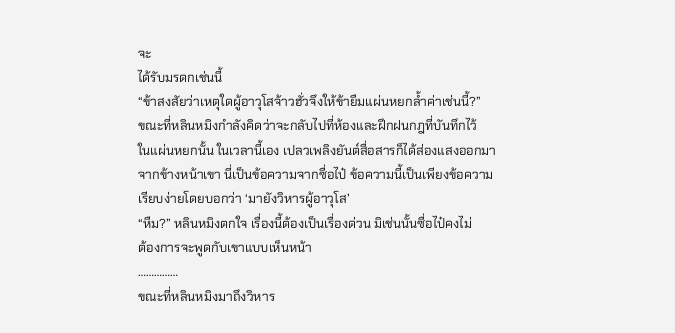จะ
ได้รับมรดกเช่นนี้
“ข้าสงสัยว่าเหตุใดผู้อาวุโสจ้าวฮั่วจึงให้ข้ายืมแผ่นหยกล้ำค่าเช่นนี้?”
ขณะที่หลินหมิงกำลังคิดว่าจะกลับไปที่ห้องและฝึกฝนกฎที่บันทึกไว้
ในแผ่นหยกนั้น ในเวลานี้เอง เปลวเพลิงยันต์สื่อสารก็ได้ส่องแสงออกมา
จากข้างหน้าเขา นี่เป็นข้อความจากซื่อไป๋ ข้อความนี้เป็นเพียงข้อความ
เรียบง่ายโดยบอกว่า ‘มายังวิหารผู้อาวุโส’
“หืม?” หลินหมิงตกใจ เรื่องนี้ต้องเป็นเรื่องด่วน มิเช่นนั้นซื่อไป๋คงไม่
ต้องการจะพูดกับเขาแบบเห็นหน้า
……………
ขณะที่หลินหมิงมาถึงวิหาร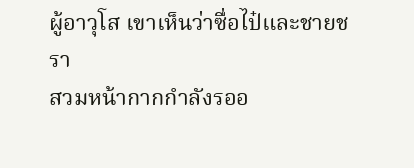ผู้อาวุโส เขาเห็นว่าซื่อไป๋และชายชรา
สวมหน้ากากกำลังรออ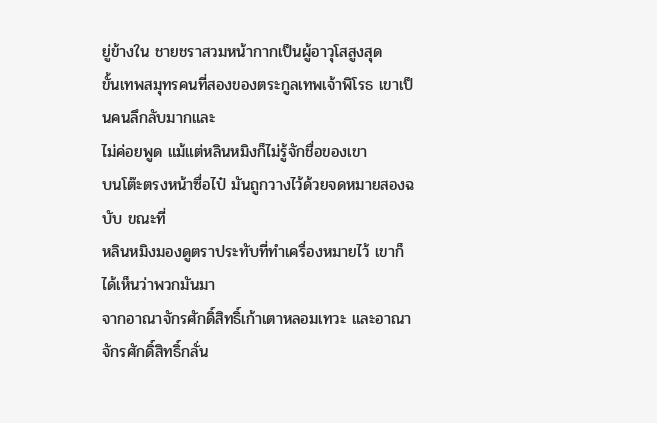ยู่ข้างใน ชายชราสวมหน้ากากเป็นผู้อาวุโสสูงสุด
ขั้นเทพสมุทรคนที่สองของตระกูลเทพเจ้าพิโรธ เขาเป็นคนลึกลับมากและ
ไม่ค่อยพูด แม้แต่หลินหมิงก็ไม่รู้จักชื่อของเขา
บนโต๊ะตรงหน้าซื่อไป๋ มันถูกวางไว้ด้วยจดหมายสองฉบับ ขณะที่
หลินหมิงมองดูตราประทับที่ทำเครื่องหมายไว้ เขาก็ได้เห็นว่าพวกมันมา
จากอาณาจักรศักดิ์สิทธิ์เก้าเตาหลอมเทวะ และอาณาจักรศักดิ์สิทธิ์กลั่น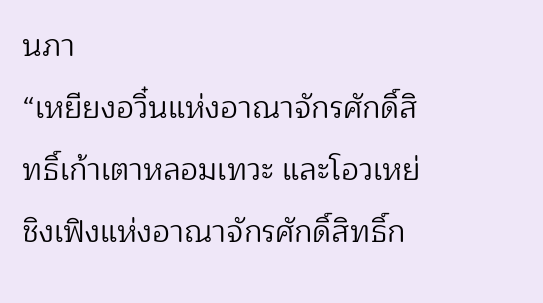นภา
“เหยียงอวิ๋นแห่งอาณาจักรศักดิ์สิทธิ์เก้าเตาหลอมเทวะ และโอวเหย่
ชิงเฟิงแห่งอาณาจักรศักดิ์สิทธิ์ก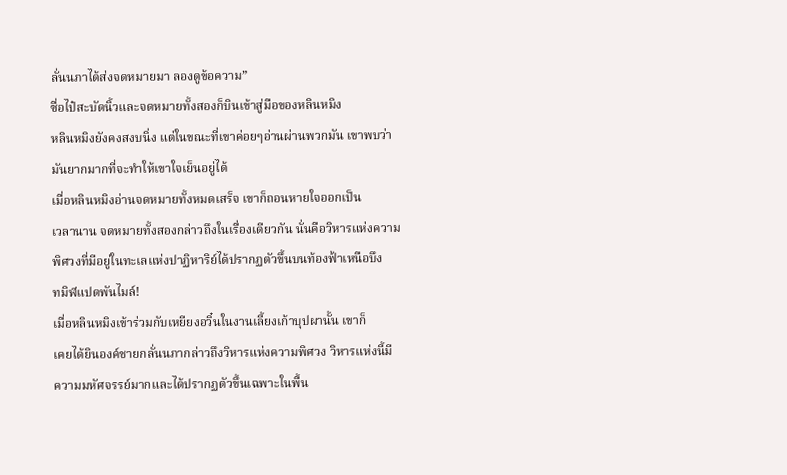ลั่นนภาได้ส่งจดหมายมา ลองดูข้อความ”
ซื่อไป๋สะบัดนิ้วและจดหมายทั้งสองก็บินเข้าสู่มือของหลินหมิง
หลินหมิงยังคงสงบนิ่ง แต่ในขณะที่เขาค่อยๆอ่านผ่านพวกมัน เขาพบว่า
มันยากมากที่จะทำให้เขาใจเย็นอยู่ได้
เมื่อหลินหมิงอ่านจดหมายทั้งหมดเสร็จ เขาก็ถอนหายใจออกเป็น
เวลานาน จดหมายทั้งสองกล่าวถึงในเรื่องเดียวกัน นั่นคือวิหารแห่งความ
พิศวงที่มีอยู่ในทะเลแห่งปาฏิหาริย์ได้ปรากฏตัวขึ้นบนท้องฟ้าเหนือบึง
ทมิฬแปดพันไมล์!
เมื่อหลินหมิงเข้าร่วมกับเหยียงอวิ๋นในงานเลี้ยงเก้าบุปผานั้น เขาก็
เคยได้ยินองค์ชายกลั่นนภากล่าวถึงวิหารแห่งความพิศวง วิหารแห่งนี้มี
ความมหัศจรรย์มากและได้ปรากฏตัวขึ้นเฉพาะในพื้น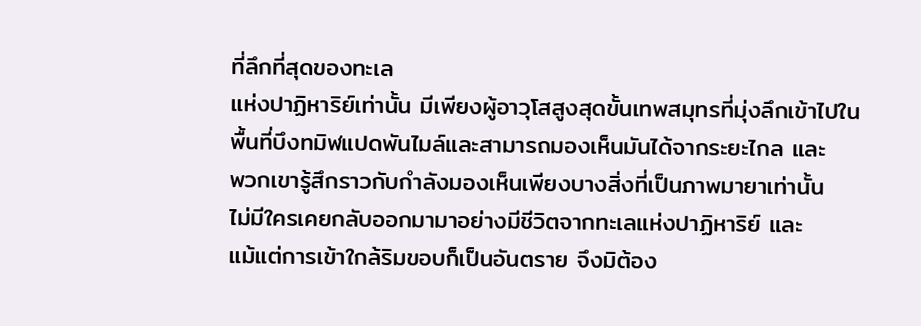ที่ลึกที่สุดของทะเล
แห่งปาฏิหาริย์เท่านั้น มีเพียงผู้อาวุโสสูงสุดขั้นเทพสมุทรที่มุ่งลึกเข้าไปใน
พื้นที่บึงทมิฬแปดพันไมล์และสามารถมองเห็นมันได้จากระยะไกล และ
พวกเขารู้สึกราวกับกำลังมองเห็นเพียงบางสิ่งที่เป็นภาพมายาเท่านั้น
ไม่มีใครเคยกลับออกมามาอย่างมีชีวิตจากทะเลแห่งปาฏิหาริย์ และ
แม้แต่การเข้าใกล้ริมขอบก็เป็นอันตราย จึงมิต้อง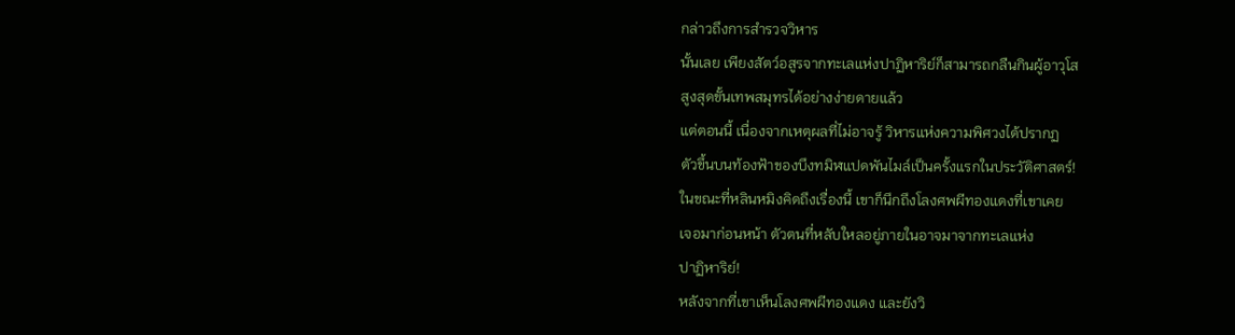กล่าวถึงการสำรวจวิหาร
นั้นเลย เพียงสัตว์อสูรจากทะเลแห่งปาฏิหาริย์ก็สามารถกลืนกินผู้อาวุโส
สูงสุดขั้นเทพสมุทรได้อย่างง่ายดายแล้ว
แต่ตอนนี้ เนื่องจากเหตุผลที่ไม่อาจรู้ วิหารแห่งความพิศวงได้ปรากฏ
ตัวขึ้นบนท้องฟ้าของบึงทมิฬแปดพันไมล์เป็นครั้งแรกในประวัติศาสตร์!
ในขณะที่หลินหมิงคิดถึงเรื่องนี้ เขาก็นึกถึงโลงศพผีทองแดงที่เขาเคย
เจอมาก่อนหน้า ตัวตนที่หลับใหลอยู่ภายในอาจมาจากทะเลแห่ง
ปาฏิหาริย์!
หลังจากที่เขาเห็นโลงศพผีทองแดง และยังวิ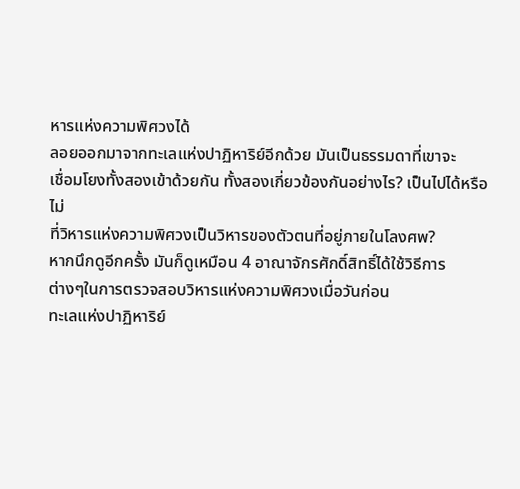หารแห่งความพิศวงได้
ลอยออกมาจากทะเลแห่งปาฏิหาริย์อีกด้วย มันเป็นธรรมดาที่เขาจะ
เชื่อมโยงทั้งสองเข้าด้วยกัน ทั้งสองเกี่ยวข้องกันอย่างไร? เป็นไปได้หรือไม่
ที่วิหารแห่งความพิศวงเป็นวิหารของตัวตนที่อยู่ภายในโลงศพ?
หากนึกดูอีกครั้ง มันก็ดูเหมือน 4 อาณาจักรศักดิ์สิทธิ์ได้ใช้วิธีการ
ต่างๆในการตรวจสอบวิหารแห่งความพิศวงเมื่อวันก่อน
ทะเลแห่งปาฏิหาริย์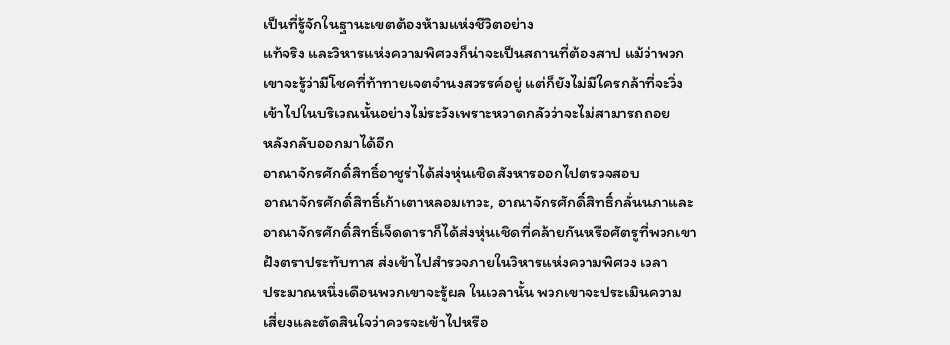เป็นที่รู้จักในฐานะเขตต้องห้ามแห่งชีวิตอย่าง
แท้จริง และวิหารแห่งความพิศวงก็น่าจะเป็นสถานที่ต้องสาป แม้ว่าพวก
เขาจะรู้ว่ามีโชคที่ท้าทายเจตจำนงสวรรค์อยู่ แต่ก็ยังไม่มีใครกล้าที่จะวิ่ง
เข้าไปในบริเวณนั้นอย่างไม่ระวังเพราะหวาดกลัวว่าจะไม่สามารถถอย
หลังกลับออกมาได้อีก
อาณาจักรศักดิ์สิทธิ์อาชูร่าได้ส่งหุ่นเชิดสังหารออกไปตรวจสอบ
อาณาจักรศักดิ์สิทธิ์เก้าเตาหลอมเทวะ, อาณาจักรศักดิ์สิทธิ์กลั่นนภาและ
อาณาจักรศักดิ์สิทธิ์เจ็ดดาราก็ได้ส่งหุ่นเชิดที่คล้ายกันหรือศัตรูที่พวกเขา
ฝังตราประทับทาส ส่งเข้าไปสำรวจภายในวิหารแห่งความพิศวง เวลา
ประมาณหนึ่งเดือนพวกเขาจะรู้ผล ในเวลานั้น พวกเขาจะประเมินความ
เสี่ยงและตัดสินใจว่าควรจะเข้าไปหรือ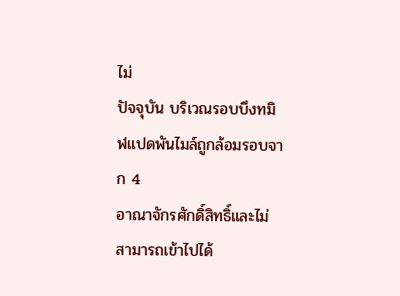ไม่
ปัจจุบัน บริเวณรอบบึงทมิฬแปดพันไมล์ถูกล้อมรอบจาก 4
อาณาจักรศักดิ์สิทธิ์และไม่สามารถเข้าไปได้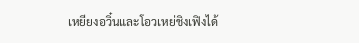เหยียงอวิ๋นและโอวเหย่ชิงเฟิงได้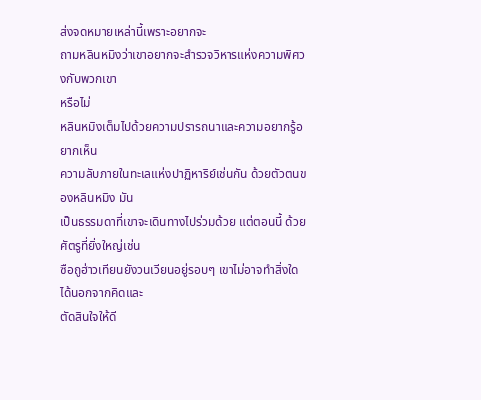ส่งจดหมายเหล่านี้เพราะอยากจะ
ถามหลินหมิงว่าเขาอยากจะสำรวจวิหารแห่งความพิศวงกับพวกเขา
หรือไม่
หลินหมิงเต็มไปด้วยความปรารถนาและความอยากรู้อยากเห็น
ความลับภายในทะเลแห่งปาฏิหาริย์เช่นกัน ด้วยตัวตนของหลินหมิง มัน
เป็นธรรมดาที่เขาจะเดินทางไปร่วมด้วย แต่ตอนนี้ ด้วยศัตรูที่ยิ่งใหญ่เช่น
ซือถูฮ่าวเทียนยังวนเวียนอยู่รอบๆ เขาไม่อาจทำสิ่งใดได้นอกจากคิดและ
ตัดสินใจให้ดี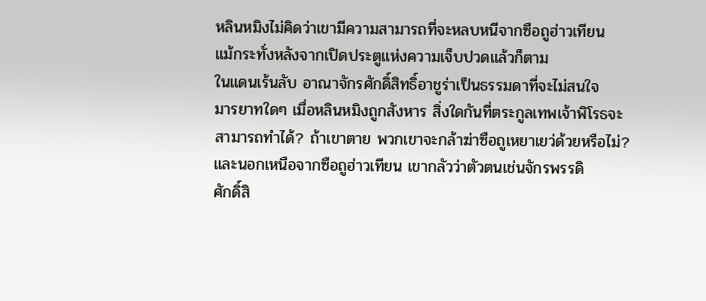หลินหมิงไม่คิดว่าเขามีความสามารถที่จะหลบหนีจากซือถูฮ่าวเทียน
แม้กระทั่งหลังจากเปิดประตูแห่งความเจ็บปวดแล้วก็ตาม
ในแดนเร้นลับ อาณาจักรศักดิ์สิทธิ์อาชูร่าเป็นธรรมดาที่จะไม่สนใจ
มารยาทใดๆ เมื่อหลินหมิงถูกสังหาร สิ่งใดกันที่ตระกูลเทพเจ้าพิโรธจะ
สามารถทำได้? ถ้าเขาตาย พวกเขาจะกล้าฆ่าซือถูเหยาเยว่ด้วยหรือไม่?
และนอกเหนือจากซือถูฮ่าวเทียน เขากลัวว่าตัวตนเช่นจักรพรรดิ
ศักดิ์สิ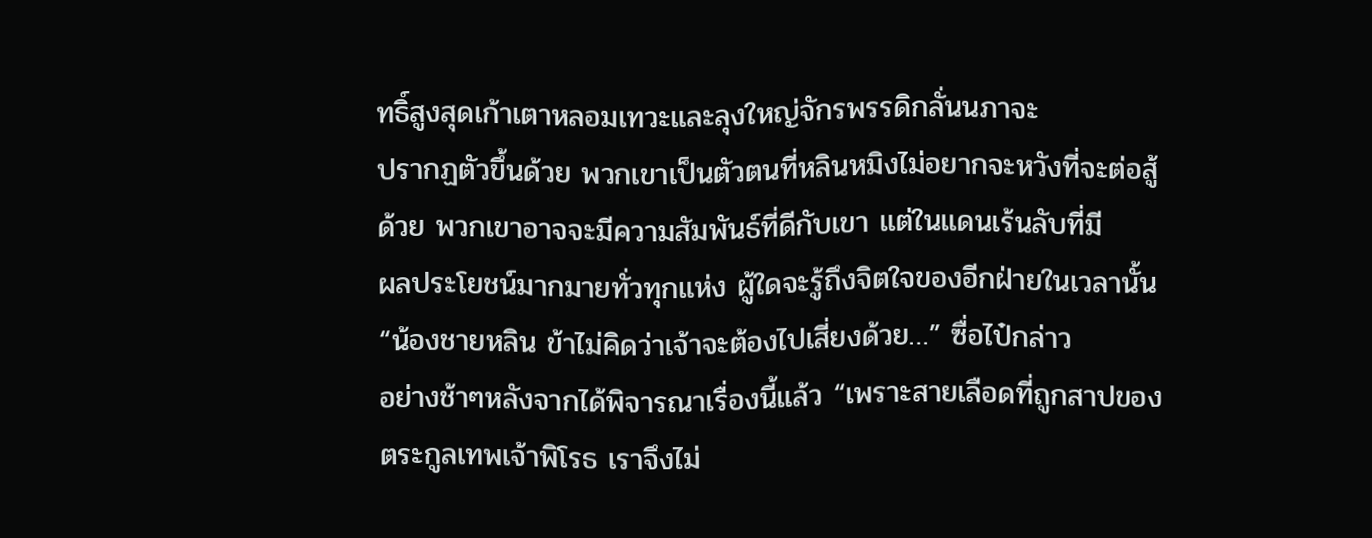ทธิ์สูงสุดเก้าเตาหลอมเทวะและลุงใหญ่จักรพรรดิกลั่นนภาจะ
ปรากฏตัวขึ้นด้วย พวกเขาเป็นตัวตนที่หลินหมิงไม่อยากจะหวังที่จะต่อสู้
ด้วย พวกเขาอาจจะมีความสัมพันธ์ที่ดีกับเขา แต่ในแดนเร้นลับที่มี
ผลประโยชน์มากมายทั่วทุกแห่ง ผู้ใดจะรู้ถึงจิตใจของอีกฝ่ายในเวลานั้น
“น้องชายหลิน ข้าไม่คิดว่าเจ้าจะต้องไปเสี่ยงด้วย…” ซื่อไป๋กล่าว
อย่างช้าๆหลังจากได้พิจารณาเรื่องนี้แล้ว “เพราะสายเลือดที่ถูกสาปของ
ตระกูลเทพเจ้าพิโรธ เราจึงไม่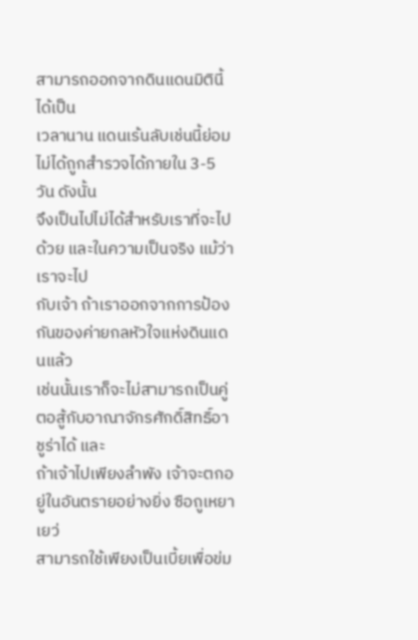สามารถออกจากดินแดนมิตินี้ได้เป็น
เวลานาน แดนเร้นลับเช่นนี้ย่อมไม่ได้ถูกสำรวจได้ภายใน 3-5 วัน ดังนั้น
จึงเป็นไปไม่ได้สำหรับเราที่จะไปด้วย และในความเป็นจริง แม้ว่าเราจะไป
กับเจ้า ถ้าเราออกจากการป้องกันของค่ายกลหัวใจแห่งดินแดนแล้ว
เช่นนั้นเราก็จะไม่สามารถเป็นคู่ตอสู้กับอาณาจักรศักดิ์สิทธิ์อาชูร่าได้ และ
ถ้าเจ้าไปเพียงลำพัง เจ้าจะตกอยู่ในอันตรายอย่างยิ่ง ซือถูเหยาเยว่
สามารถใช้เพียงเป็นเบี้ยเพื่อข่ม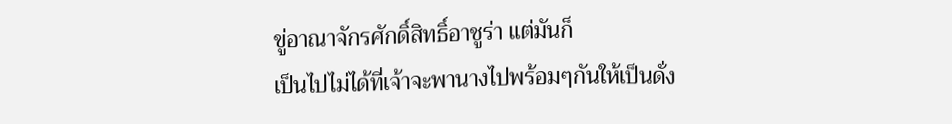ขู่อาณาจักรศักดิ์สิทธิ์อาชูร่า แต่มันก็
เป็นไปไม่ได้ที่เจ้าจะพานางไปพร้อมๆกันให้เป็นดั่ง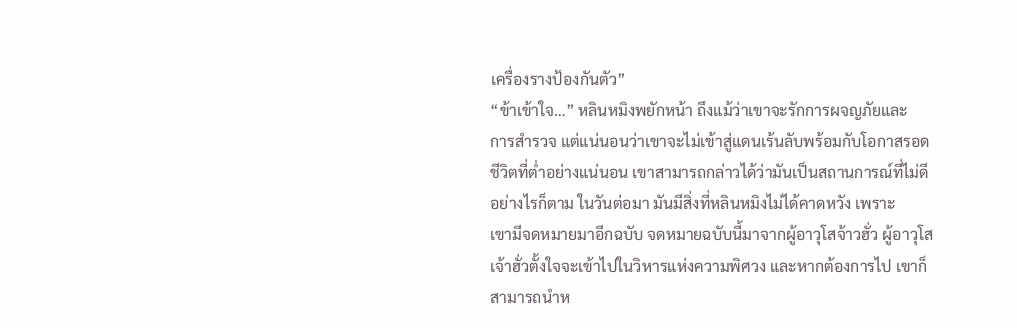เครื่องรางป้องกันตัว”
“ข้าเข้าใจ…” หลินหมิงพยักหน้า ถึงแม้ว่าเขาจะรักการผจญภัยและ
การสำรวจ แต่แน่นอนว่าเขาจะไม่เข้าสู่แดนเร้นลับพร้อมกับโอกาสรอด
ชีวิตที่ต่ำอย่างแน่นอน เขาสามารถกล่าวได้ว่ามันเป็นสถานการณ์ที่ไม่ดี
อย่างไรก็ตาม ในวันต่อมา มันมีสิ่งที่หลินหมิงไม่ได้คาดหวัง เพราะ
เขามีจดหมายมาอีกฉบับ จดหมายฉบับนี้มาจากผู้อาวุโสจ้าวฮั่ว ผู้อาวุโส
เจ้าฮั่วตั้งใจจะเข้าไปในวิหารแห่งความพิศวง และหากต้องการไป เขาก็
สามารถนำห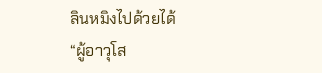ลินหมิงไปด้วยได้
“ผู้อาวุโส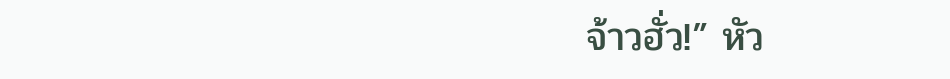จ้าวฮั่ว!” หัว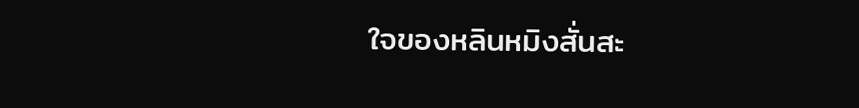ใจของหลินหมิงสั่นสะ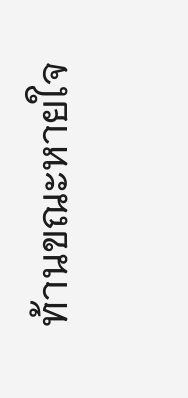ท้านขณะหายใจ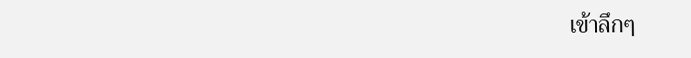เข้าลึกๆ